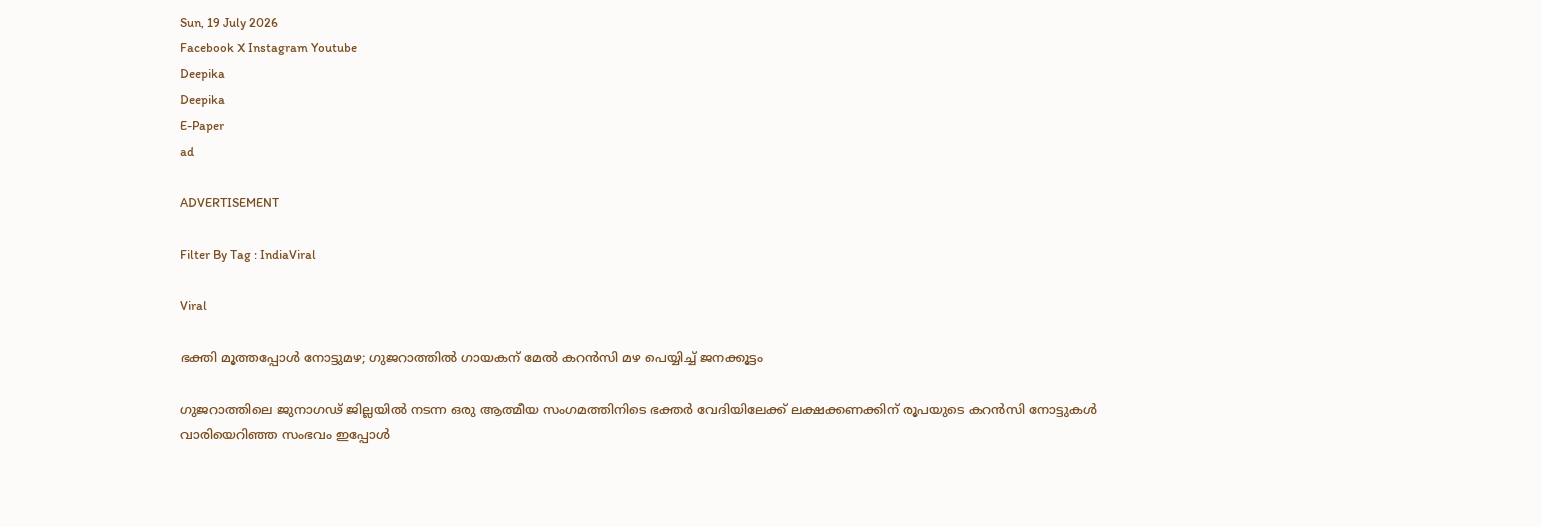Sun, 19 July 2026
Facebook X Instagram Youtube
Deepika
Deepika
E-Paper
ad

ADVERTISEMENT

Filter By Tag : IndiaViral

Viral

ഭക്തി മൂത്തപ്പോൾ നോട്ടുമഴ; ഗുജറാത്തിൽ ഗായകന് മേൽ കറൻസി മഴ പെയ്യിച്ച് ജനക്കൂട്ടം

ഗുജറാത്തിലെ ജുനാഗഢ് ജില്ലയിൽ നടന്ന ഒരു ആത്മീയ സംഗമത്തിനിടെ ഭക്തർ വേദിയിലേക്ക് ലക്ഷക്കണക്കിന് രൂപയുടെ കറൻസി നോട്ടുകൾ വാരിയെറിഞ്ഞ സംഭവം ഇപ്പോൾ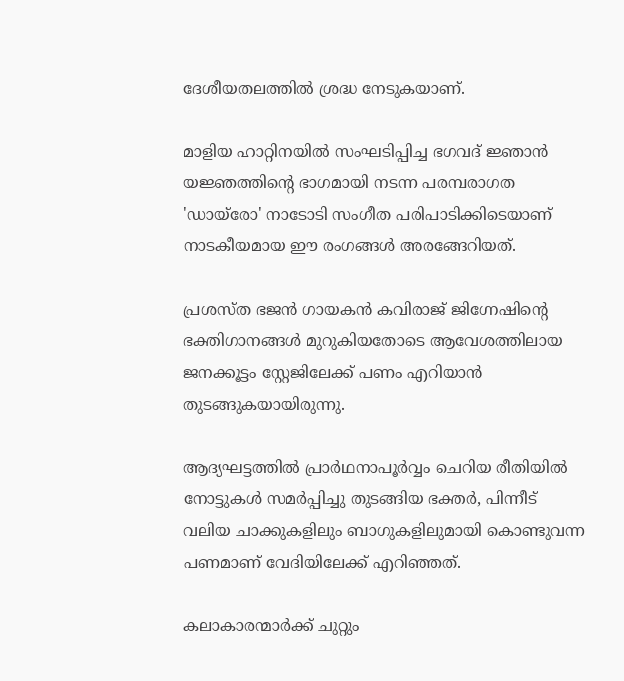ദേശീയതലത്തിൽ ശ്രദ്ധ നേടുകയാണ്.

മാളിയ ഹാറ്റിനയിൽ സംഘടിപ്പിച്ച ഭഗവദ് ജ്ഞാൻ യജ്ഞത്തിന്‍റെ ഭാഗമായി നടന്ന പരമ്പരാഗത 'ഡായ്രോ' നാടോടി സംഗീത പരിപാടിക്കിടെയാണ് നാടകീയമായ ഈ രംഗങ്ങൾ അരങ്ങേറിയത്.

പ്രശസ്ത ഭജൻ ഗായകൻ കവിരാജ് ജിഗ്നേഷിന്‍റെ ഭക്തിഗാനങ്ങൾ മുറുകിയതോടെ ആവേശത്തിലായ ജനക്കൂട്ടം സ്റ്റേജിലേക്ക് പണം എറിയാൻ തുടങ്ങുകയായിരുന്നു.

ആദ്യഘട്ടത്തിൽ പ്രാർഥനാപൂർവ്വം ചെറിയ രീതിയിൽ നോട്ടുകൾ സമർപ്പിച്ചു തുടങ്ങിയ ഭക്തർ, പിന്നീട് വലിയ ചാക്കുകളിലും ബാഗുകളിലുമായി കൊണ്ടുവന്ന പണമാണ് വേദിയിലേക്ക് എറിഞ്ഞത്.

കലാകാരന്മാർക്ക് ചുറ്റും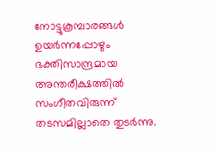നോട്ടുകൂമ്പാരങ്ങൾ ഉയർന്നപ്പോഴും ഭക്തിസാന്ദ്രമായ അന്തരീക്ഷത്തിൽ സംഗീതവിരുന്ന് തടസമില്ലാതെ തുടർന്നു.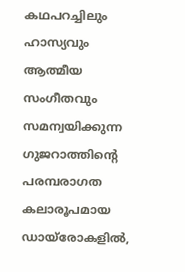കഥപറച്ചിലും ഹാസ്യവും ആത്മീയ സംഗീതവും സമന്വയിക്കുന്ന ഗുജറാത്തിന്‍റെ പരമ്പരാഗത കലാരൂപമായ ഡായ്രോകളിൽ,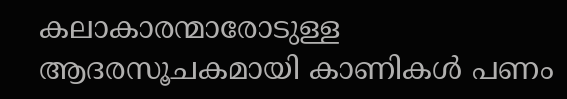കലാകാരന്മാരോടുള്ള ആദരസൂചകമായി കാണികൾ പണം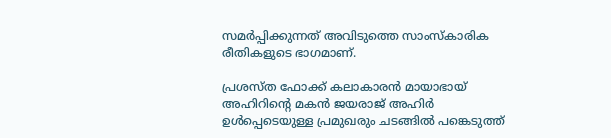സമർപ്പിക്കുന്നത് അവിടുത്തെ സാംസ്കാരിക രീതികളുടെ ഭാഗമാണ്.

പ്രശസ്ത ഫോക്ക് കലാകാരൻ മായാഭായ് അഹിറിന്‍റെ മകൻ ജയരാജ് അഹിർ ഉൾപ്പെടെയുള്ള പ്രമുഖരും ചടങ്ങിൽ പങ്കെടുത്ത്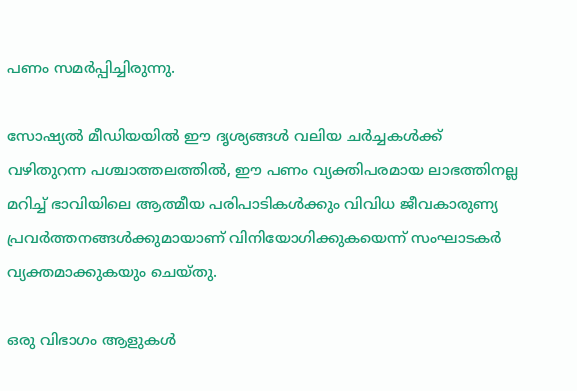പണം സമർപ്പിച്ചിരുന്നു.

സോഷ്യൽ മീഡിയയിൽ ഈ ദൃശ്യങ്ങൾ വലിയ ചർച്ചകൾക്ക് വഴിതുറന്ന പശ്ചാത്തലത്തിൽ, ഈ പണം വ്യക്തിപരമായ ലാഭത്തിനല്ല മറിച്ച് ഭാവിയിലെ ആത്മീയ പരിപാടികൾക്കും വിവിധ ജീവകാരുണ്യ പ്രവർത്തനങ്ങൾക്കുമായാണ് വിനിയോഗിക്കുകയെന്ന് സംഘാടകർ വ്യക്തമാക്കുകയും ചെയ്തു.

ഒരു വിഭാഗം ആളുകൾ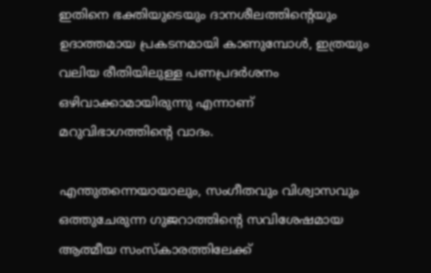ഇതിനെ ഭക്തിയുടെയും ദാനശീലത്തിന്‍റെയും ഉദാത്തമായ പ്രകടനമായി കാണുമ്പോൾ, ഇത്രയും വലിയ രീതിയിലുള്ള പണപ്രദർശനം ഒഴിവാക്കാമായിരുന്നു എന്നാണ് മറുവിഭാഗത്തിന്‍റെ വാദം.

എന്തുതന്നെയായാലും, സംഗീതവും വിശ്വാസവും ഒത്തുചേരുന്ന ഗുജറാത്തിന്‍റെ സവിശേഷമായ ആത്മീയ സംസ്കാരത്തിലേക്ക്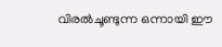വിരൽചൂണ്ടുന്ന ഒന്നായി ഈ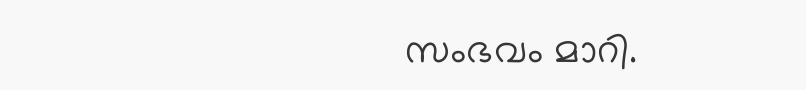സംഭവം മാറി.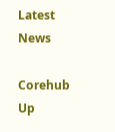Latest News

Corehub Up